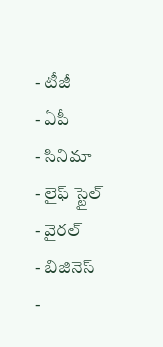- టీజీ
- ఏపీ
- సినిమా
- లైఫ్ స్టైల్
- వైరల్
- బిజినెస్
-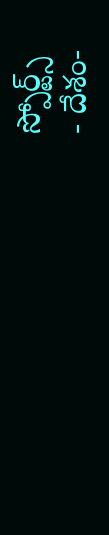స్పోర్ట్స్
- దేశం-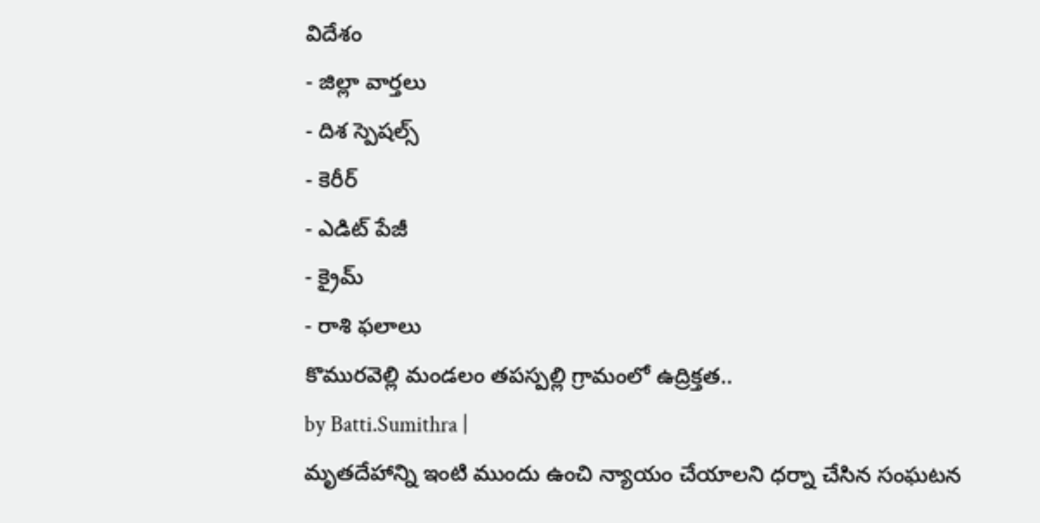విదేశం
- జిల్లా వార్తలు
- దిశ స్పెషల్స్
- కెరీర్
- ఎడిట్ పేజీ
- క్రైమ్
- రాశి ఫలాలు
కొమురవెల్లి మండలం తపస్పల్లి గ్రామంలో ఉద్రిక్తత..
by Batti.Sumithra |
మృతదేహాన్ని ఇంటి ముందు ఉంచి న్యాయం చేయాలని ధర్నా చేసిన సంఘటన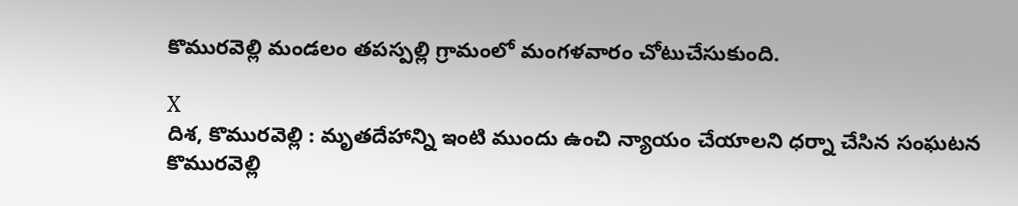కొమురవెల్లి మండలం తపస్పల్లి గ్రామంలో మంగళవారం చోటుచేసుకుంది.

X
దిశ, కొమురవెల్లి : మృతదేహాన్ని ఇంటి ముందు ఉంచి న్యాయం చేయాలని ధర్నా చేసిన సంఘటన కొమురవెల్లి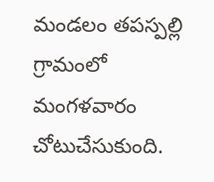మండలం తపస్పల్లి గ్రామంలో మంగళవారం చోటుచేసుకుంది.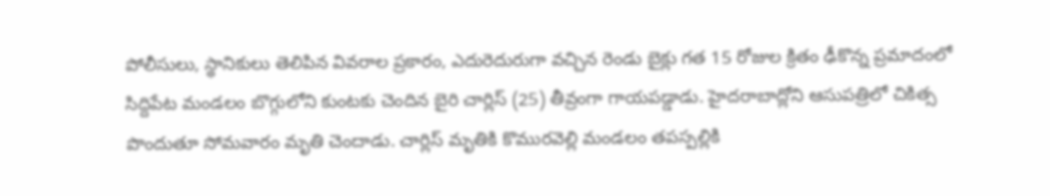పోలీసులు, స్థానికులు తెలిపిన వివరాల ప్రకారం, ఎదురెదురుగా వచ్చిన రెండు బైక్లు గత 15 రోజుల క్రితం ఢీకొన్న ప్రమాదంలో సిద్దిపేట మండలం బొగ్గులోని కుంటకు చెందిన బైరి చార్లిస్ (25) తీవ్రంగా గాయపడ్డాడు. హైదరాబాద్లోని ఆసుపత్రిలో చికిత్స పొందుతూ సోమవారం మృతి చెందాడు. చార్లిస్ మృతికి కొమురవెల్లి మండలం తపస్పల్లికి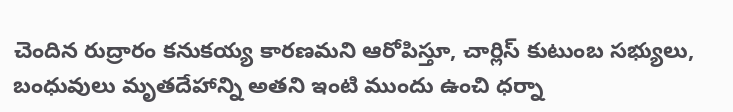చెందిన రుద్రారం కనుకయ్య కారణమని ఆరోపిస్తూ, చార్లిస్ కుటుంబ సభ్యులు, బంధువులు మృతదేహాన్ని అతని ఇంటి ముందు ఉంచి ధర్నా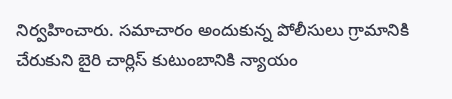నిర్వహించారు. సమాచారం అందుకున్న పోలీసులు గ్రామానికి చేరుకుని బైరి చార్లిస్ కుటుంబానికి న్యాయం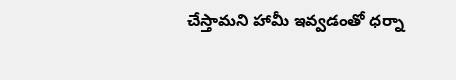చేస్తామని హామీ ఇవ్వడంతో ధర్నా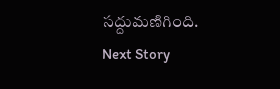సద్దుమణిగింది.
Next Story